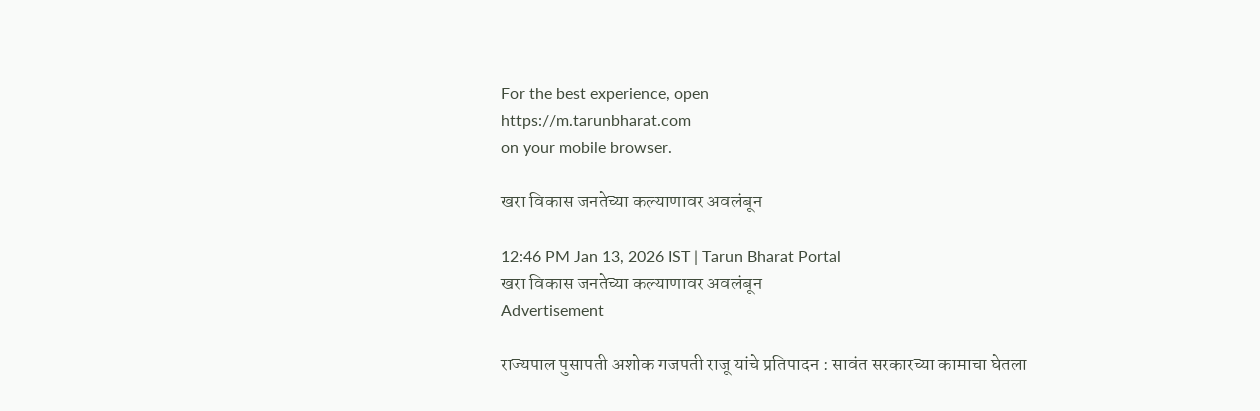For the best experience, open
https://m.tarunbharat.com
on your mobile browser.

खरा विकास जनतेच्या कल्याणावर अवलंबून

12:46 PM Jan 13, 2026 IST | Tarun Bharat Portal
खरा विकास जनतेच्या कल्याणावर अवलंबून
Advertisement

राज्यपाल पुसापती अशोक गजपती राजू यांचे प्रतिपादन : सावंत सरकारच्या कामाचा घेतला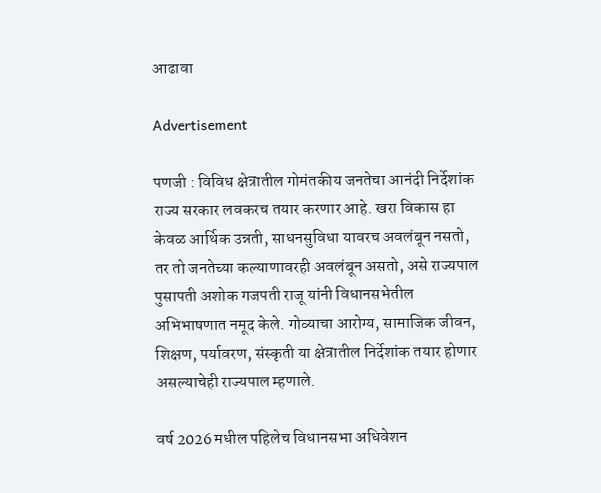आढावा

Advertisement

पणजी : विविध क्षेत्रातील गोमंतकीय जनतेचा आनंदी निर्देशांक राज्य सरकार लवकरच तयार करणार आहे. खरा विकास हा केवळ आर्थिक उन्नती, साधनसुविधा यावरच अवलंबून नसतो, तर तो जनतेच्या कल्याणावरही अवलंबून असतो, असे राज्यपाल पुसापती अशोक गजपती राजू यांनी विधानसभेतील अभिभाषणात नमूद केले. गोव्याचा आरोग्य, सामाजिक जीवन, शिक्षण, पर्यावरण, संस्कृती या क्षेत्रातील निर्देशांक तयार होणार असल्याचेही राज्यपाल म्हणाले.

वर्ष 2026 मधील पहिलेच विधानसभा अधिवेशन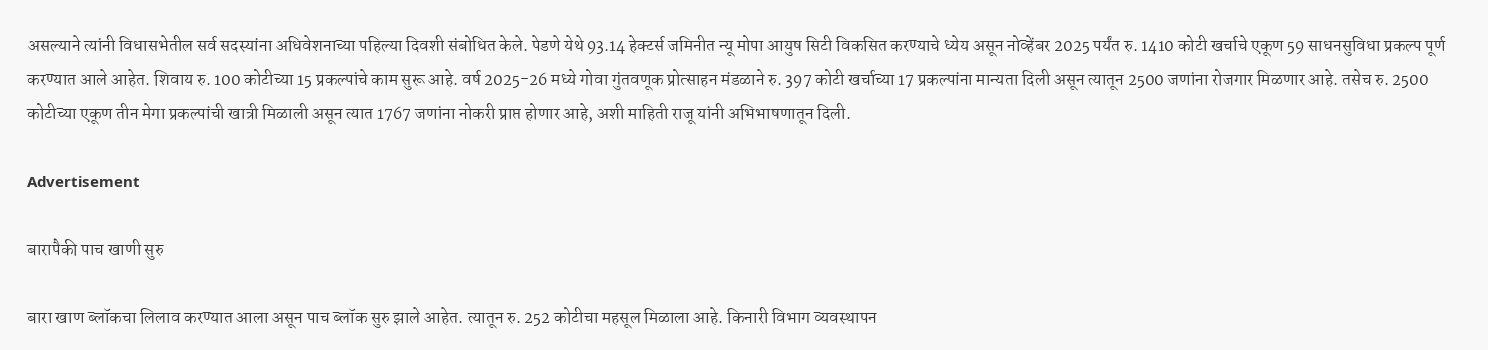असल्याने त्यांनी विधासभेतील सर्व सदस्यांना अधिवेशनाच्या पहिल्या दिवशी संबोधित केले. पेडणे येथे 93.14 हेक्टर्स जमिनीत न्यू मोपा आयुष सिटी विकसित करण्याचे ध्येय असून नोव्हेंबर 2025 पर्यंत रु. 1410 कोटी खर्चाचे एकूण 59 साधनसुविधा प्रकल्प पूर्ण करण्यात आले आहेत. शिवाय रु. 100 कोटीच्या 15 प्रकल्पांचे काम सुरू आहे. वर्ष 2025-26 मध्ये गोवा गुंतवणूक प्रोत्साहन मंडळाने रु. 397 कोटी खर्चाच्या 17 प्रकल्पांना मान्यता दिली असून त्यातून 2500 जणांना रोजगार मिळणार आहे. तसेच रु. 2500 कोटीच्या एकूण तीन मेगा प्रकल्पांची खात्री मिळाली असून त्यात 1767 जणांना नोकरी प्राप्त होणार आहे, अशी माहिती राजू यांनी अभिभाषणातून दिली.

Advertisement

बारापैकी पाच खाणी सुरु

बारा खाण ब्लॉकचा लिलाव करण्यात आला असून पाच ब्लॉक सुरु झाले आहेत. त्यातून रु. 252 कोटीचा महसूल मिळाला आहे. किनारी विभाग व्यवस्थापन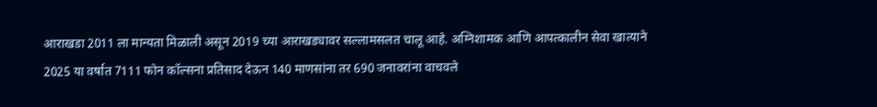आराखडा 2011 ला मान्यता मिळाली असून 2019 च्या आराखड्यावर सल्लामसलत चालू आहे. अग्निशामक आणि आपत्कालीन सेवा खात्याने 2025 या वर्षात 7111 फोन कॉल्सना प्रतिसाद देऊन 140 माणसांना तर 690 जनावरांना वाचवले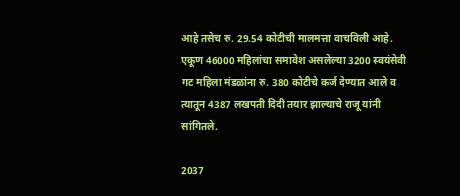आहे तसेच रु. 29.54 कोटीची मालमत्ता वाचविली आहे. एकूण 46000 महिलांचा समावेश असलेल्या 3200 स्वयंसेवी गट महिला मंडळांना रु. 380 कोटीचे कर्ज देण्यात आले व त्यातून 4387 लखपती दिदी तयार झाल्याचे राजू यांनी सांगितले.

2037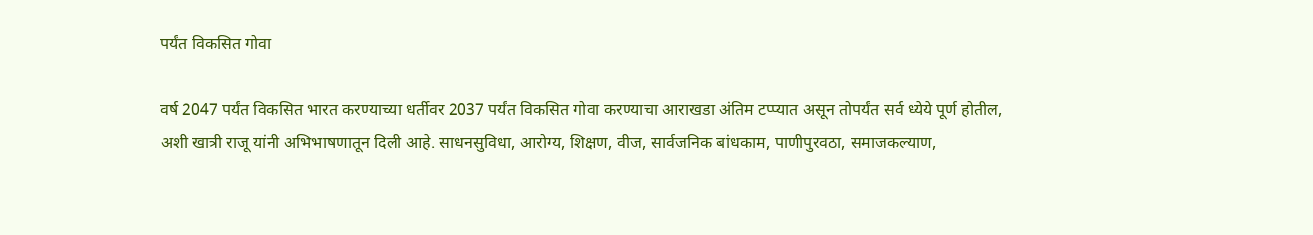पर्यंत विकसित गोवा

वर्ष 2047 पर्यंत विकसित भारत करण्याच्या धर्तीवर 2037 पर्यंत विकसित गोवा करण्याचा आराखडा अंतिम टप्प्यात असून तोपर्यंत सर्व ध्येये पूर्ण होतील, अशी खात्री राजू यांनी अभिभाषणातून दिली आहे. साधनसुविधा, आरोग्य, शिक्षण, वीज, सार्वजनिक बांधकाम, पाणीपुरवठा, समाजकल्याण,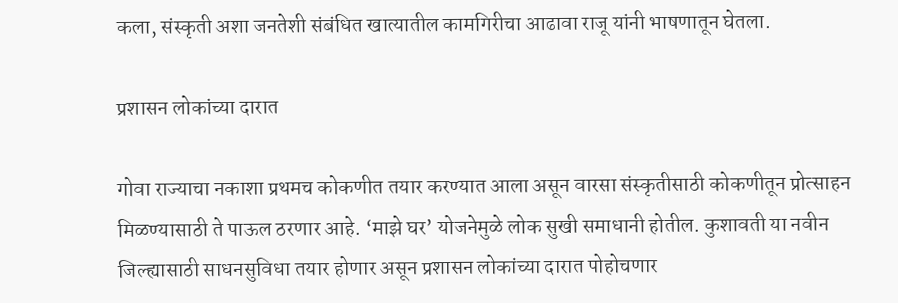कला, संस्कृती अशा जनतेशी संबंधित खात्यातील कामगिरीचा आढावा राजू यांनी भाषणातून घेतला.

प्रशासन लोकांच्या दारात

गोवा राज्याचा नकाशा प्रथमच कोकणीत तयार करण्यात आला असून वारसा संस्कृतीसाठी कोकणीतून प्रोत्साहन मिळण्यासाठी ते पाऊल ठरणार आहे. ‘माझे घर’ योजनेमुळे लोक सुखी समाधानी होतील. कुशावती या नवीन जिल्ह्यासाठी साधनसुविधा तयार होणार असून प्रशासन लोकांच्या दारात पोहोचणार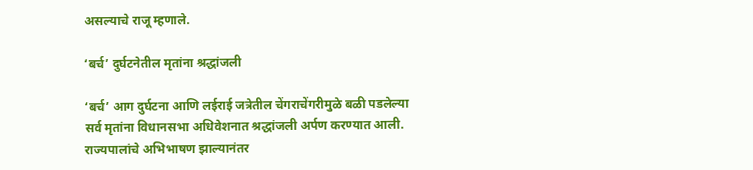असल्याचे राजू म्हणाले.

‘बर्च’ दुर्घटनेतील मृतांना श्रद्धांजली

‘बर्च’ आग दुर्घटना आणि लईराई जत्रेतील चेंगराचेंगरीमुळे बळी पडलेल्या सर्व मृतांना विधानसभा अधिवेशनात श्रद्धांजली अर्पण करण्यात आली. राज्यपालांचे अभिभाषण झाल्यानंतर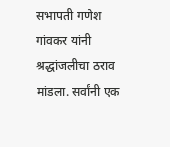सभापती गणेश गांवकर यांनी श्रद्धांजलीचा ठराव मांडला. सर्वांनी एक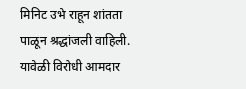मिनिट उभे राहून शांतता पाळून श्रद्धांजली वाहिली. यावेळी विरोधी आमदार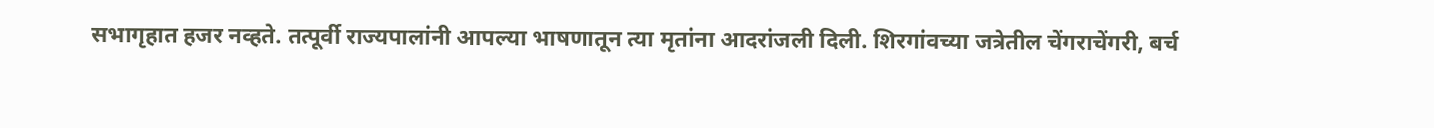सभागृहात हजर नव्हते. तत्पूर्वी राज्यपालांनी आपल्या भाषणातून त्या मृतांना आदरांजली दिली. शिरगांवच्या जत्रेतील चेंगराचेंगरी, बर्च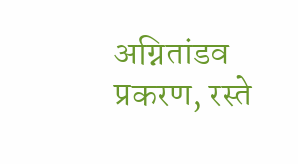अग्नितांडव प्रकरण, रस्ते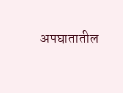अपघातातील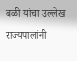बळी यांचा उल्लेख राज्यपालांनी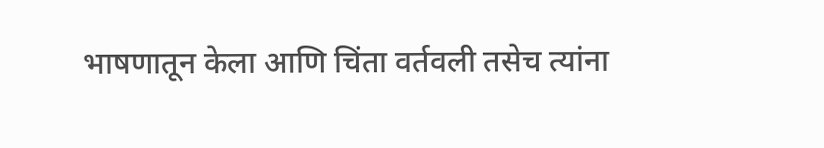भाषणातून केला आणि चिंता वर्तवली तसेच त्यांना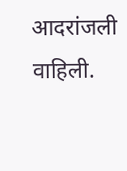आदरांजली वाहिली.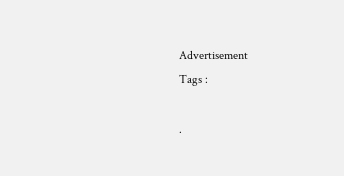Advertisement
Tags :

.